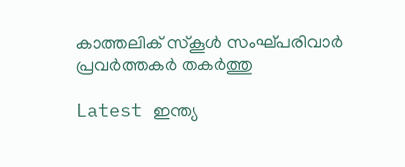കാത്തലിക് സ്‌കൂൾ സംഘ്പരിവാർ പ്രവർത്തകർ തകർത്തു

Latest ഇന്ത്യ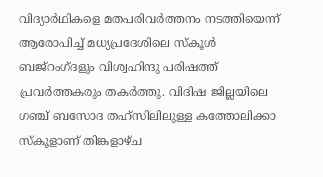വിദ്യാർഥികളെ മതപരിവർത്തനം നടത്തിയെന്ന് ആരോപിച്ച് മധ്യപ്രദേശിലെ സ്‌കൂൾ ബജ്റംഗ്ദളും വിശ്വഹിന്ദു പരിഷത്ത് പ്രവർത്തകരും തകർത്തു. വിദിഷ ജില്ലയിലെ ഗഞ്ച് ബസോദ തഹ്സിലിലുള്ള കത്തോലിക്കാ സ്‌കൂളാണ് തിങ്കളാഴ്ച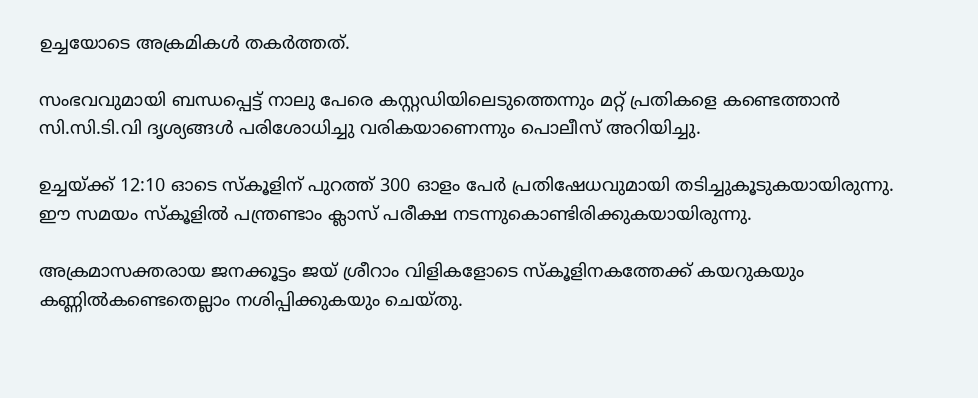ഉച്ചയോടെ അക്രമികൾ തകർത്തത്.

സംഭവവുമായി ബന്ധപ്പെട്ട് നാലു പേരെ കസ്റ്റഡിയിലെടുത്തെന്നും മറ്റ് പ്രതികളെ കണ്ടെത്താൻ സി.സി.ടി.വി ദൃശ്യങ്ങൾ പരിശോധിച്ചു വരികയാണെന്നും പൊലീസ് അറിയിച്ചു.

ഉച്ചയ്ക്ക് 12:10 ഓടെ സ്‌കൂളിന് പുറത്ത് 300 ഓളം പേർ പ്രതിഷേധവുമായി തടിച്ചുകൂടുകയായിരുന്നു. ഈ സമയം സ്‌കൂളിൽ പന്ത്രണ്ടാം ക്ലാസ് പരീക്ഷ നടന്നുകൊണ്ടിരിക്കുകയായിരുന്നു.

അക്രമാസക്തരായ ജനക്കൂട്ടം ജയ് ശ്രീറാം വിളികളോടെ സ്‌കൂളിനകത്തേക്ക് കയറുകയും കണ്ണിൽകണ്ടെതെല്ലാം നശിപ്പിക്കുകയും ചെയ്തു.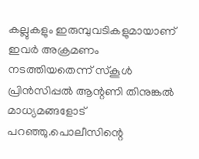കല്ലുകളും ഇരുമ്പുവടികളുമായാണ് ഇവർ അക്രമണം നടത്തിയതെന്ന് സ്‌കൂൾ പ്രിൻസിപ്പൽ ആന്റണി തിനുങ്കൽ മാധ്യമങ്ങളോട് പറഞ്ഞു.പൊലീസിന്റെ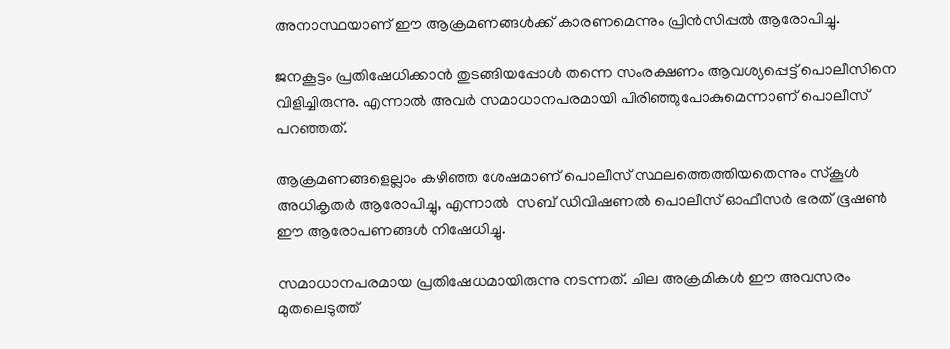അനാസ്ഥയാണ് ഈ ആക്രമണങ്ങൾക്ക് കാരണമെന്നും പ്രിൻസിപ്പൽ ആരോപിച്ചു.

ജനകൂട്ടം പ്രതിഷേധിക്കാൻ തുടങ്ങിയപ്പോൾ തന്നെ സംരക്ഷണം ആവശ്യപ്പെട്ട് പൊലീസിനെ വിളിച്ചിരുന്നു. എന്നാൽ അവർ സമാധാനപരമായി പിരിഞ്ഞുപോകുമെന്നാണ് പൊലീസ് പറഞ്ഞത്.

ആക്രമണങ്ങളെല്ലാം കഴിഞ്ഞ ശേഷമാണ് പൊലീസ് സ്ഥലത്തെത്തിയതെന്നും സ്‌കൂൾ അധികൃതർ ആരോപിച്ചു, എന്നാൽ  സബ് ഡിവിഷണൽ പൊലീസ് ഓഫീസർ ഭരത് ഭൂഷൺ ഈ ആരോപണങ്ങൾ നിഷേധിച്ചു.

സമാധാനപരമായ പ്രതിഷേധമായിരുന്നു നടന്നത്. ചില അക്രമികൾ ഈ അവസരം മുതലെടുത്ത്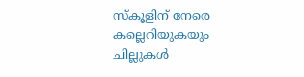സ്‌കൂളിന് നേരെ കല്ലെറിയുകയും ചില്ലുകൾ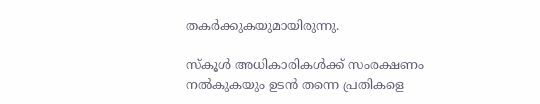തകർക്കുകയുമായിരുന്നു.

സ്‌കൂൾ അധികാരികൾക്ക് സംരക്ഷണം നൽകുകയും ഉടൻ തന്നെ പ്രതികളെ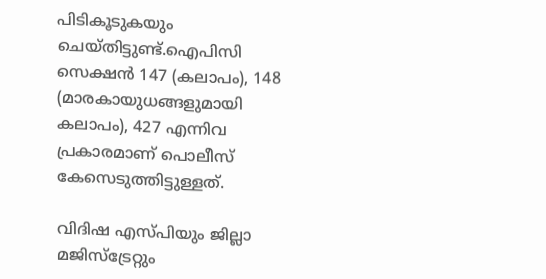പിടികൂടുകയും ചെയ്തിട്ടുണ്ട്.ഐപിസി സെക്ഷൻ 147 (കലാപം), 148 (മാരകായുധങ്ങളുമായി കലാപം), 427 എന്നിവ പ്രകാരമാണ് പൊലീസ് കേസെടുത്തിട്ടുള്ളത്.

വിദിഷ എസ്പിയും ജില്ലാ മജിസ്ട്രേറ്റും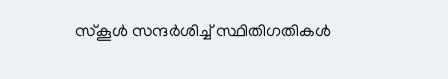സ്‌കൂൾ സന്ദർശിച്ച് സ്ഥിതിഗതികൾ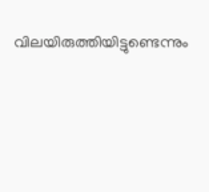വിലയിരുത്തിയിട്ടുണ്ടെന്നും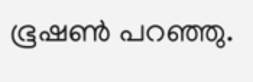ഭൂഷൺ പറഞ്ഞു.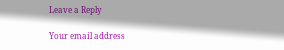Leave a Reply

Your email address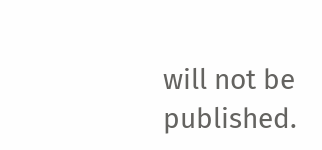will not be published.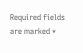Required fields are marked *